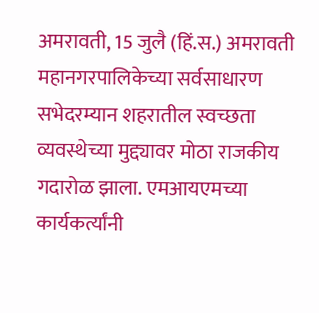अमरावती, 15 जुलै (हिं.स.) अमरावती महानगरपालिकेच्या सर्वसाधारण सभेदरम्यान शहरातील स्वच्छता व्यवस्थेच्या मुद्द्यावर मोठा राजकीय गदारोळ झाला. एमआयएमच्या कार्यकर्त्यांनी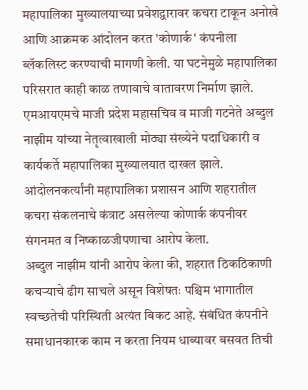महापालिका मुख्यालयाच्या प्रवेशद्वारावर कचरा टाकून अनोखे आणि आक्रमक आंदोलन करत 'कोणार्क' कंपनीला ब्लॅकलिस्ट करण्याची मागणी केली. या घटनेमुळे महापालिका परिसरात काही काळ तणावाचे वातावरण निर्माण झाले.
एमआयएमचे माजी प्रदेश महासचिव व माजी गटनेते अब्दुल नाझीम यांच्या नेतृत्वाखाली मोठ्या संख्येने पदाधिकारी व कार्यकर्ते महापालिका मुख्यालयात दाखल झाले. आंदोलनकर्त्यांनी महापालिका प्रशासन आणि शहरातील कचरा संकलनाचे कंत्राट असलेल्या कोणार्क कंपनीवर संगनमत व निष्काळजीपणाचा आरोप केला.
अब्दुल नाझीम यांनी आरोप केला की, शहरात ठिकठिकाणी कचऱ्याचे ढीग साचले असून विशेषतः पश्चिम भागातील स्वच्छतेची परिस्थिती अत्यंत बिकट आहे. संबंधित कंपनीने समाधानकारक काम न करता नियम धाब्यावर बसवत तिची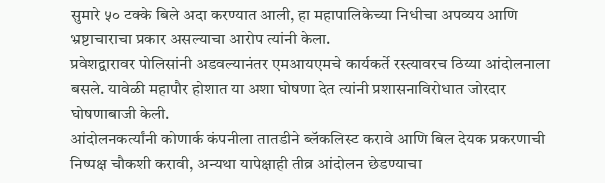सुमारे ५० टक्के बिले अदा करण्यात आली, हा महापालिकेच्या निधीचा अपव्यय आणि भ्रष्टाचाराचा प्रकार असल्याचा आरोप त्यांनी केला.
प्रवेशद्वारावर पोलिसांनी अडवल्यानंतर एमआयएमचे कार्यकर्ते रस्त्यावरच ठिय्या आंदोलनाला बसले. यावेळी महापौर होशात या अशा घोषणा देत त्यांनी प्रशासनाविरोधात जोरदार घोषणाबाजी केली.
आंदोलनकर्त्यांनी कोणार्क कंपनीला तातडीने ब्लॅकलिस्ट करावे आणि बिल देयक प्रकरणाची निष्पक्ष चौकशी करावी, अन्यथा यापेक्षाही तीव्र आंदोलन छेडण्याचा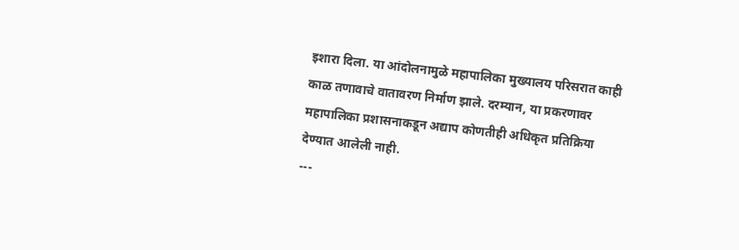इशारा दिला. या आंदोलनामुळे महापालिका मुख्यालय परिसरात काही काळ तणावाचे वातावरण निर्माण झाले. दरम्यान, या प्रकरणावर महापालिका प्रशासनाकडून अद्याप कोणतीही अधिकृत प्रतिक्रिया देण्यात आलेली नाही.
---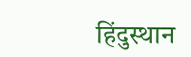हिंदुस्थान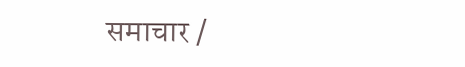समाचार /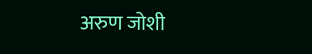अरुण जोशी